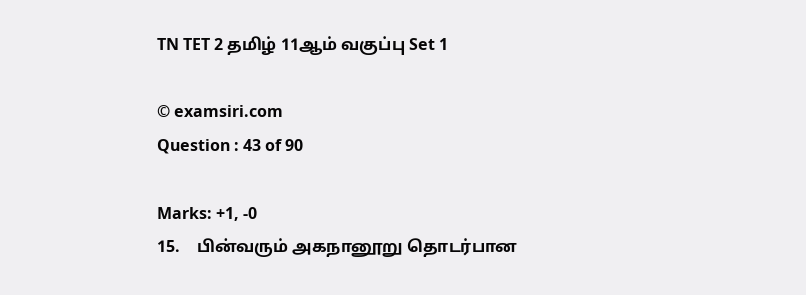TN TET 2 தமிழ் 11ஆம் வகுப்பு Set 1

© examsiri.com
Question : 43 of 90

Marks: +1, -0
15.    பின்வரும் அகநானூறு தொடர்பான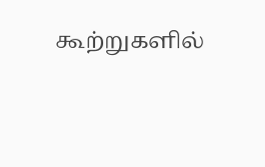கூற்றுகளில்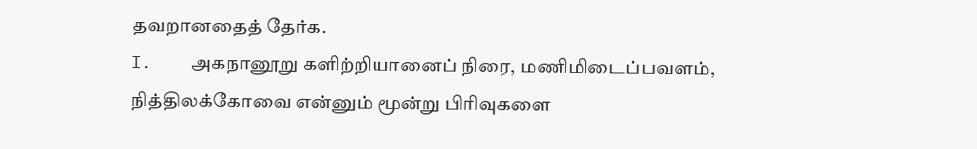தவறானதைத் தேர்க.
I.    அகநானூறு களிற்றியானைப் நிரை, மணிமிடைப்பவளம், நித்திலக்கோவை என்னும் மூன்று பிரிவுகளை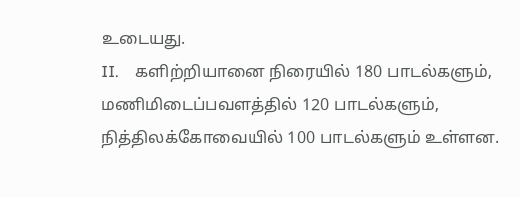உடையது.
II.    களிற்றியானை நிரையில் 180 பாடல்களும், மணிமிடைப்பவளத்தில் 120 பாடல்களும், நித்திலக்கோவையில் 100 பாடல்களும் உள்ளன.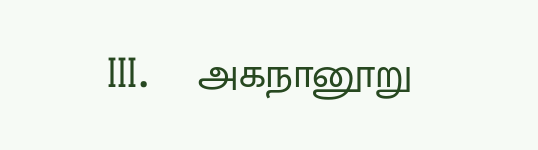III.    அகநானூறு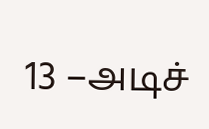13 –அடிச்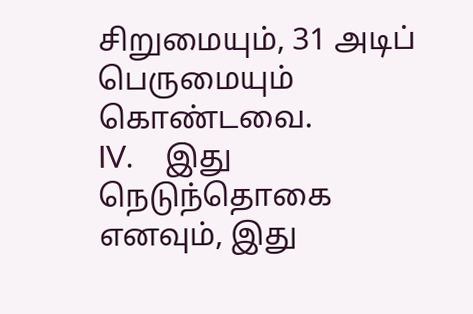சிறுமையும், 31 அடிப் பெருமையும் கொண்டவை.
IV.    இது நெடுந்தொகை எனவும், இது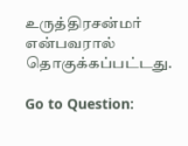உருத்திரசன்மர் என்பவரால் தொகுக்கப்பட்டது.

Go to Question: